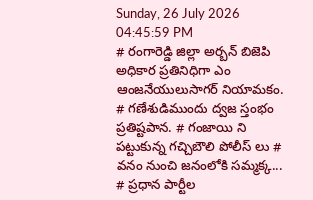Sunday, 26 July 2026 04:45:59 PM
# రంగారెడ్డి జిల్లా అర్బన్ బిజెపి అధికార ప్రతినిధిగా ఎం ఆంజనేయులుసాగర్ నియామకం. # గణేశుడిముందు ద్వజ స్తంభం ప్రతిష్టపాన. # గంజాయి ని పట్టుకున్న గచ్చిబౌలి పోలీస్ లు # వనం నుంచి జనంలోకి సమ్మక్క... # ప్రధాన పార్టీల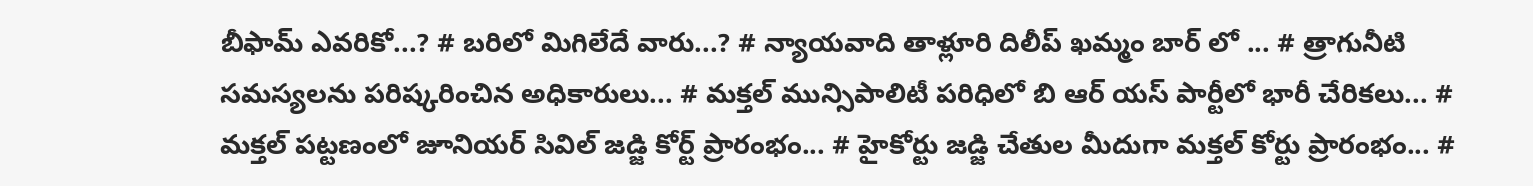బీఫామ్ ఎవరికో...? # బరిలో మిగిలేదే వారు...? # న్యాయవాది తాళ్లూరి దిలీప్ ఖమ్మం బార్ లో ... # త్రాగునీటి సమస్యలను పరిష్కరించిన అధికారులు... # మక్తల్ మున్సిపాలిటీ పరిధిలో బి ఆర్ యస్ పార్టీలో భారీ చేరికలు... # మక్తల్ పట్టణంలో జూనియర్ సివిల్ జడ్జి కోర్ట్ ప్రారంభం... # హైకోర్టు జడ్జి చేతుల మీదుగా మక్తల్ కోర్టు ప్రారంభం... #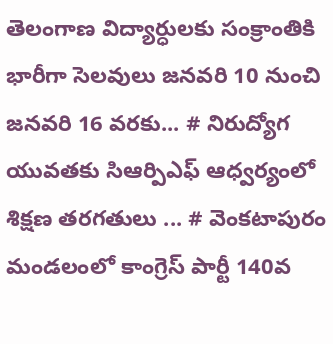తెలంగాణ విద్యార్ధులకు సంక్రాంతికి భారీగా సెలవులు జనవరి 10 నుంచి జనవరి 16 వరకు... # నిరుద్యోగ యువతకు సిఆర్పిఎఫ్ ఆధ్వర్యంలో శిక్షణ తరగతులు ... # వెంకటాపురం మండలంలో కాంగ్రెస్ పార్టీ 140వ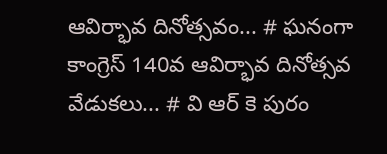ఆవిర్భావ దినోత్సవం... # ఘనంగా కాంగ్రెస్ 140వ ఆవిర్భావ దినోత్సవ వేడుకలు... # వి ఆర్ కె పురం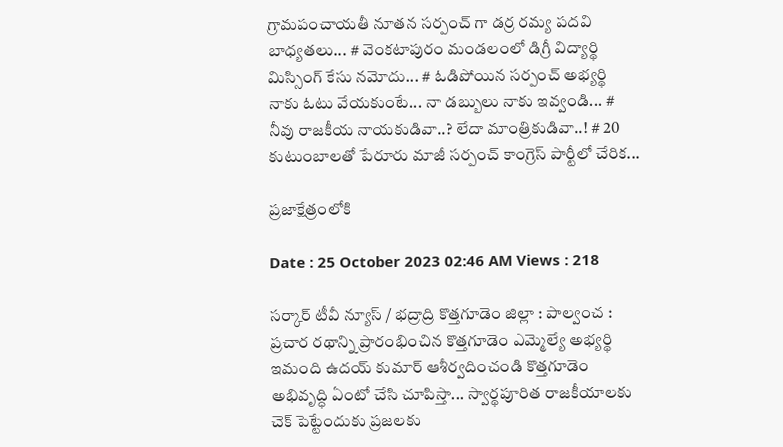గ్రామపంచాయతీ నూతన సర్పంచ్ గా డర్ర రమ్య పదవి బాధ్యతలు... # వెంకటాపురం మండలంలో డిగ్రీ విద్యార్థి మిస్సింగ్ కేసు నమోదు... # ఓడిపోయిన సర్పంచ్ అభ్యర్థి నాకు ఓటు వేయకుంటే... నా డబ్బులు నాకు ఇవ్వండి... # నీవు రాజకీయ నాయకుడివా..? లేదా మాంత్రికుడివా..! # 20 కుటుంబాలతో పేరూరు మాజీ సర్పంచ్ కాంగ్రెస్ పార్టీలో చేరిక...

ప్రజాక్షేత్రంలోకి

Date : 25 October 2023 02:46 AM Views : 218

సర్కార్ టీవీ న్యూస్ / భద్రాద్రి కొత్తగూడెం జిల్లా : పాల్వంచ : ప్రచార రథాన్ని ప్రారంభించిన కొత్తగూడెం ఎమ్మెల్యే అభ్యర్థి ఇమంది ఉదయ్ కుమార్ ఆశీర్వదించండి కొత్తగూడెం అభివృద్ధి ఏంటో చేసి చూపిస్తా... స్వార్థపూరిత రాజకీయాలకు చెక్ పెట్టేందుకు ప్రజలకు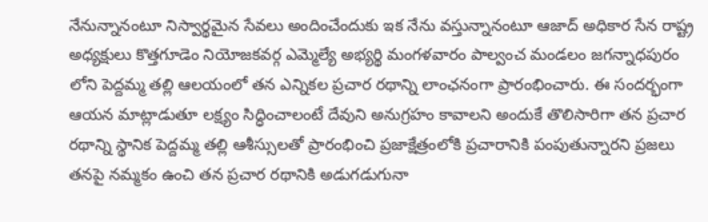నేనున్నానంటూ నిస్వార్థమైన సేవలు అందించేందుకు ఇక నేను వస్తున్నానంటూ ఆజాద్ అధికార సేన రాష్ట్ర అధ్యక్షులు కొత్తగూడెం నియోజకవర్గ ఎమ్మెల్యే అభ్యర్థి మంగళవారం పాల్వంచ మండలం జగన్నాధపురం లోని పెద్దమ్మ తల్లి ఆలయంలో తన ఎన్నికల ప్రచార రథాన్ని లాంఛనంగా ప్రారంభించారు. ఈ సందర్భంగా ఆయన మాట్లాడుతూ లక్ష్యం సిద్ధించాలంటే దేవుని అనుగ్రహం కావాలని అందుకే తొలిసారిగా తన ప్రచార రథాన్ని స్థానిక పెద్దమ్మ తల్లి ఆశీస్సులతో ప్రారంభించి ప్రజాక్షేత్రంలోకి ప్రచారానికి పంపుతున్నారని ప్రజలు తనపై నమ్మకం ఉంచి తన ప్రచార రథానికి అడుగడుగునా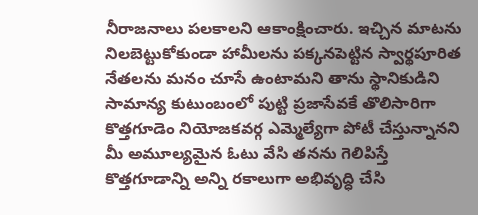నీరాజనాలు పలకాలని ఆకాంక్షించారు. ఇచ్చిన మాటను నిలబెట్టుకోకుండా హామీలను పక్కనపెట్టిన స్వార్థపూరిత నేతలను మనం చూసే ఉంటామని తాను స్థానికుడిని సామాన్య కుటుంబంలో పుట్టి ప్రజాసేవకే తొలిసారిగా కొత్తగూడెం నియోజకవర్గ ఎమ్మెల్యేగా పోటీ చేస్తున్నానని మీ అమూల్యమైన ఓటు వేసి తనను గెలిపిస్తే కొత్తగూడాన్ని అన్ని రకాలుగా అభివృద్ధి చేసి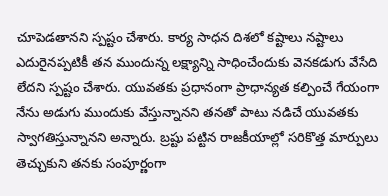చూపెడతానని స్పష్టం చేశారు. కార్య సాధన దిశలో కష్టాలు నష్టాలు ఎదురైనప్పటికీ తన ముందున్న లక్ష్యాన్ని సాధించేందుకు వెనకడుగు వేసేది లేదని స్పష్టం చేశారు. యువతకు ప్రధానంగా ప్రాధాన్యత కల్పించే గేయంగా నేను అడుగు ముందుకు వేస్తున్నానని తనతో పాటు నడిచే యువతకు స్వాగతిస్తున్నానని అన్నారు. బ్రష్టు పట్టిన రాజకీయాల్లో సరికొత్త మార్పులు తెచ్చుకుని తనకు సంపూర్ణంగా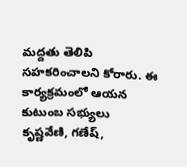మద్దతు తెలిపి సహకరించాలని కోరారు. ఈ కార్యక్రమంలో ఆయన కుటుంబ సభ్యులు కృష్ణవేణి, గణేష్,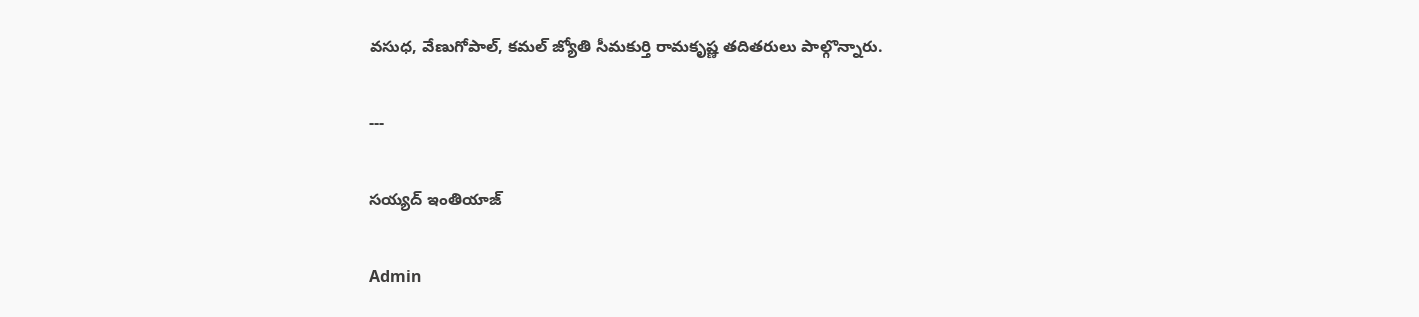వసుధ, వేణుగోపాల్, కమల్ జ్యోతి సీమకుర్తి రామకృష్ణ తదితరులు పాల్గొన్నారు.

---

సయ్యద్ ఇంతియాజ్

Admin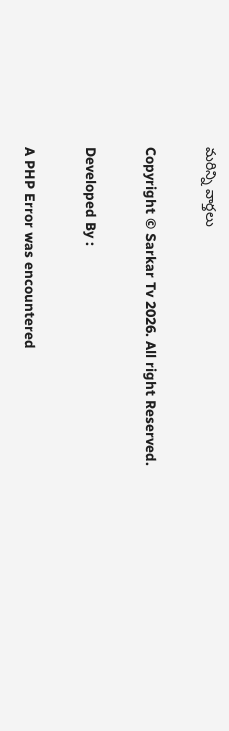మరిన్ని వార్తలు

Copyright © Sarkar Tv 2026. All right Reserved.

Developed By :

A PHP Error was encountered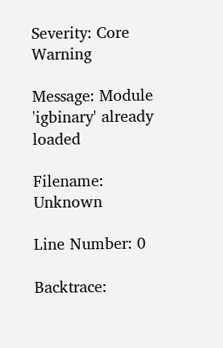Severity: Core Warning

Message: Module 'igbinary' already loaded

Filename: Unknown

Line Number: 0

Backtrace: